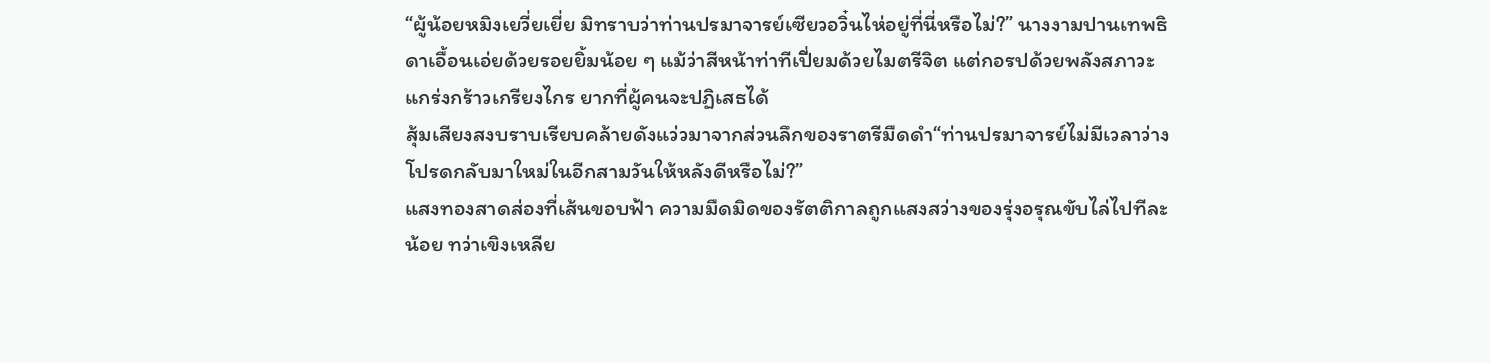“ผู้น้อยหมิงเยวี่ยเยี่ย มิทราบว่าท่านปรมาจารย์เซียวอวิ๋นไห่อยู่ที่นี่หรือไม่?” นางงามปานเทพธิดาเอื้อนเอ่ยด้วยรอยยิ้มน้อย ๆ แม้ว่าสีหน้าท่าทีเปี่ยมด้วยไมตรีจิต แต่กอรปด้วยพลังสภาวะแกร่งกร้าวเกรียงไกร ยากที่ผู้คนจะปฏิเสธได้
สุ้มเสียงสงบราบเรียบคล้ายดังแว่วมาจากส่วนลึกของราตรีมืดดำ“ท่านปรมาจารย์ไม่มีเวลาว่าง โปรดกลับมาใหม่ในอีกสามวันให้หลังดีหรือไม่?”
แสงทองสาดส่องที่เส้นขอบฟ้า ความมืดมิดของรัตติกาลถูกแสงสว่างของรุ่งอรุณขับไล่ไปทีละน้อย ทว่าเขิงเหลีย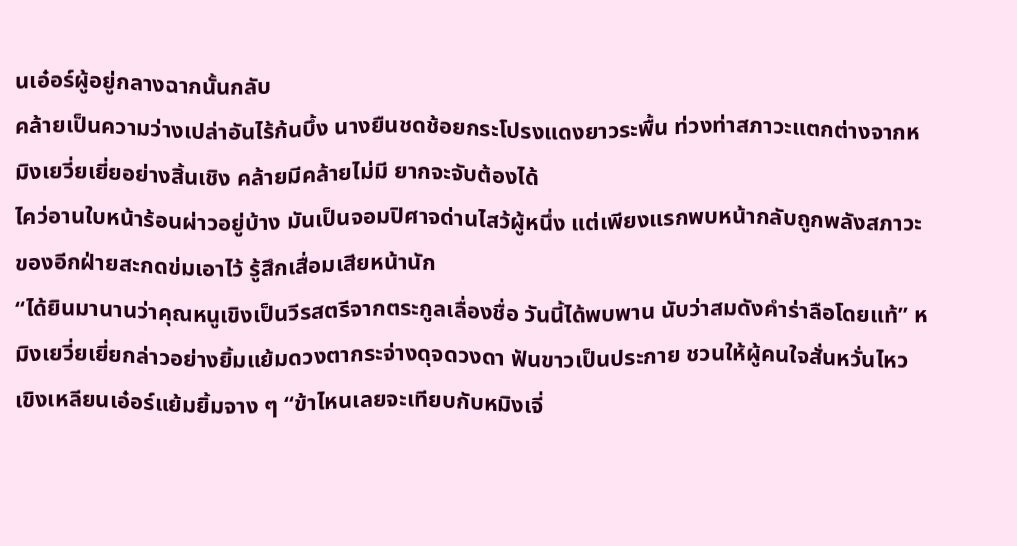นเอ๋อร์ผู้อยู่กลางฉากนั้นกลับ
คล้ายเป็นความว่างเปล่าอันไร้ก้นบึ้ง นางยืนชดช้อยกระโปรงแดงยาวระพื้น ท่วงท่าสภาวะแตกต่างจากหมิงเยวี่ยเยี่ยอย่างสิ้นเชิง คล้ายมีคล้ายไม่มี ยากจะจับต้องได้
ไคว่อานใบหน้าร้อนผ่าวอยู่บ้าง มันเป็นจอมปิศาจด่านไสว้ผู้หนึ่ง แต่เพียงแรกพบหน้ากลับถูกพลังสภาวะของอีกฝ่ายสะกดข่มเอาไว้ รู้สึกเสื่อมเสียหน้านัก
“ได้ยินมานานว่าคุณหนูเขิงเป็นวีรสตรีจากตระกูลเลื่องชื่อ วันนี้ได้พบพาน นับว่าสมดังคำร่าลือโดยแท้” หมิงเยวี่ยเยี่ยกล่าวอย่างยิ้มแย้มดวงตากระจ่างดุจดวงดา ฟันขาวเป็นประกาย ชวนให้ผู้คนใจสั่นหวั่นไหว
เขิงเหลียนเอ๋อร์แย้มยิ้มจาง ๆ “ข้าไหนเลยจะเทียบกับหมิงเจี่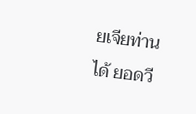ยเจียท่านได้ ยอดวี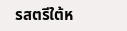รสตรีใต้ห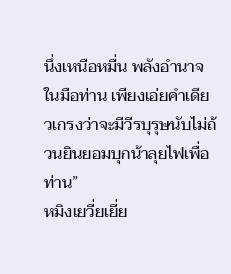นึ่งเหนือหมื่น พลังอำนาจในมือท่าน เพียงเอ่ยคำเดียวเกรงว่าจะมีวีรบุรุษนับไม่ถ้วนยินยอมบุกน้าลุยไฟเพื่อท่าน”
หมิงเยวี่ยเยี่ย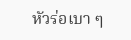หัวร่อเบา ๆ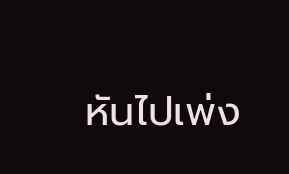หันไปเพ่ง